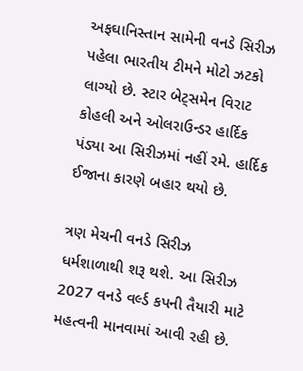અફઘાનિસ્તાન સામેની વનડે સિરીઝ પહેલા ભારતીય ટીમને મોટો ઝટકો લાગ્યો છે. સ્ટાર બેટ્સમેન વિરાટ કોહલી અને ઓલરાઉન્ડર હાર્દિક પંડ્યા આ સિરીઝમાં નહીં રમે. હાર્દિક ઈજાના કારણે બહાર થયો છે.

ત્રણ મેચની વનડે સિરીઝ ધર્મશાળાથી શરૂ થશે. આ સિરીઝ 2027 વનડે વર્લ્ડ કપની તૈયારી માટે મહત્વની માનવામાં આવી રહી છે.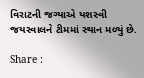વિરાટની જગ્યાએ યશસ્વી જયસ્વાલને ટીમમાં સ્થાન મળ્યું છે.

Share :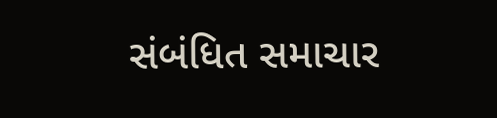સંબંધિત સમાચાર